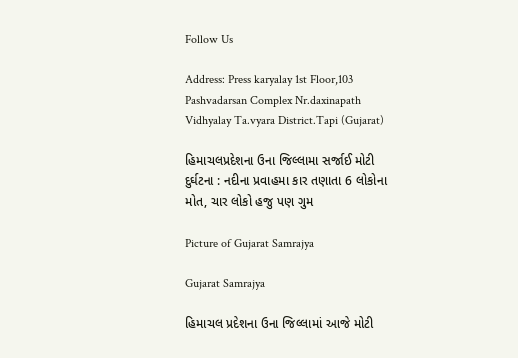Follow Us

Address: Press karyalay 1st Floor,103 Pashvadarsan Complex Nr.daxinapath Vidhyalay Ta.vyara District.Tapi (Gujarat)

હિમાચલપ્રદેશના ઉના જિલ્લામા સર્જાઈ મોટી દુર્ઘટના : નદીના પ્રવાહમા કાર તણાતા 6 લોકોના મોત, ચાર લોકો હજુ પણ ગુમ

Picture of Gujarat Samrajya

Gujarat Samrajya

હિમાચલ પ્રદેશના ઉના જિલ્લામાં આજે મોટી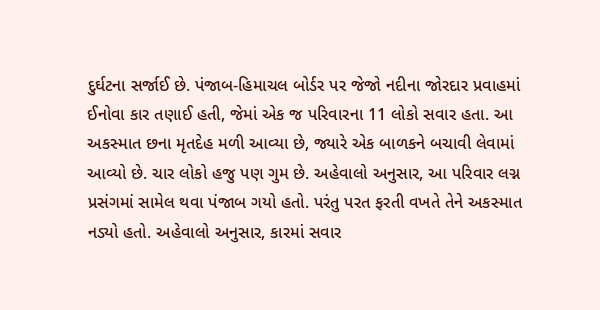દુર્ઘટના સર્જાઈ છે. પંજાબ-હિમાચલ બોર્ડર પર જેજો નદીના જોરદાર પ્રવાહમાં ઈનોવા કાર તણાઈ હતી, જેમાં એક જ પરિવારના 11 લોકો સવાર હતા. આ અકસ્માત છના મૃતદેહ મળી આવ્યા છે, જ્યારે એક બાળકને બચાવી લેવામાં આવ્યો છે. ચાર લોકો હજુ પણ ગુમ છે. અહેવાલો અનુસાર, આ પરિવાર લગ્ન પ્રસંગમાં સામેલ થવા પંજાબ ગયો હતો. પરંતુ પરત ફરતી વખતે તેને અકસ્માત નડ્યો હતો. અહેવાલો અનુસાર, કારમાં સવાર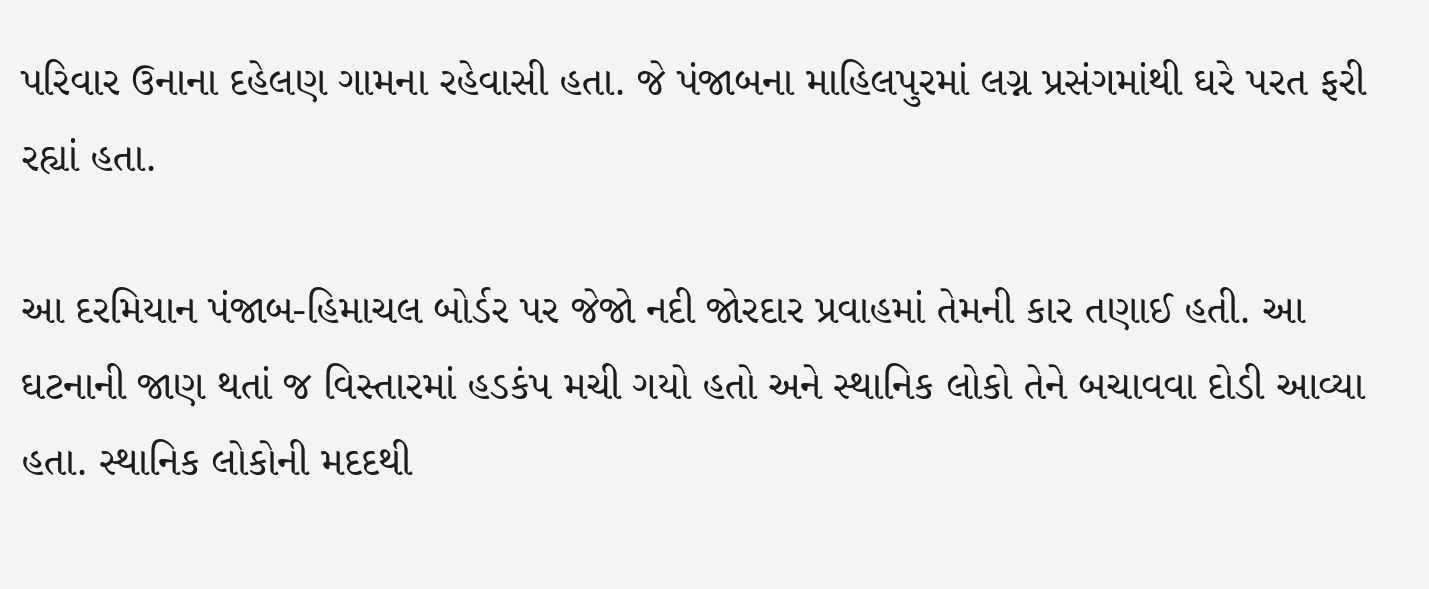પરિવાર ઉનાના દહેલણ ગામના રહેવાસી હતા. જે પંજાબના માહિલપુરમાં લગ્ન પ્રસંગમાંથી ઘરે પરત ફરી રહ્યાં હતા.

આ દરમિયાન પંજાબ-હિમાચલ બોર્ડર પર જેજો નદી જોરદાર પ્રવાહમાં તેમની કાર તણાઈ હતી. આ ઘટનાની જાણ થતાં જ વિસ્તારમાં હડકંપ મચી ગયો હતો અને સ્થાનિક લોકો તેને બચાવવા દોડી આવ્યા હતા. સ્થાનિક લોકોની મદદથી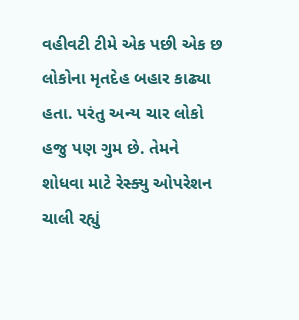વહીવટી ટીમે એક પછી એક છ લોકોના મૃતદેહ બહાર કાઢ્યા હતા. પરંતુ અન્ય ચાર લોકો હજુ પણ ગુમ છે. તેમને શોધવા માટે રેસ્ક્યુ ઓપરેશન ચાલી રહ્યું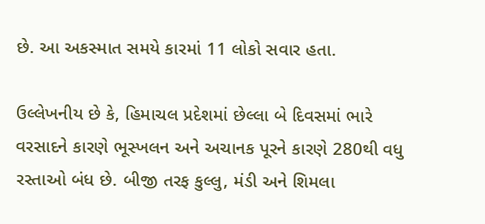છે. આ અકસ્માત સમયે કારમાં 11 લોકો સવાર હતા.

ઉલ્લેખનીય છે કે, હિમાચલ પ્રદેશમાં છેલ્લા બે દિવસમાં ભારે વરસાદને કારણે ભૂસ્ખલન અને અચાનક પૂરને કારણે 280થી વધુ રસ્તાઓ બંધ છે. બીજી તરફ કુલ્લુ, મંડી અને શિમલા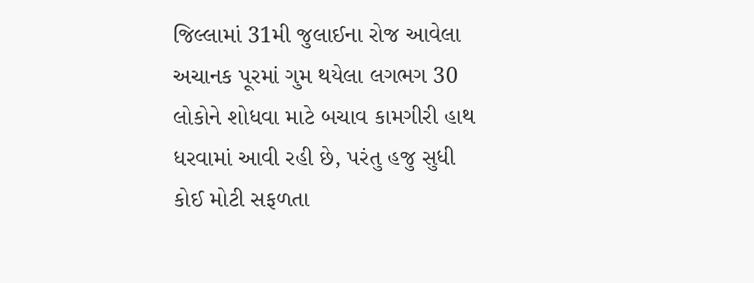જિલ્લામાં 31મી જુલાઈના રોજ આવેલા અચાનક પૂરમાં ગુમ થયેલા લગભગ 30 લોકોને શોધવા માટે બચાવ કામગીરી હાથ ધરવામાં આવી રહી છે, પરંતુ હજુ સુધી કોઈ મોટી સફળતા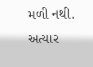મળી નથી. અત્યાર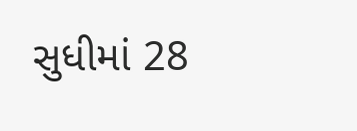સુધીમાં 28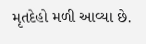મૃતદેહો મળી આવ્યા છે.